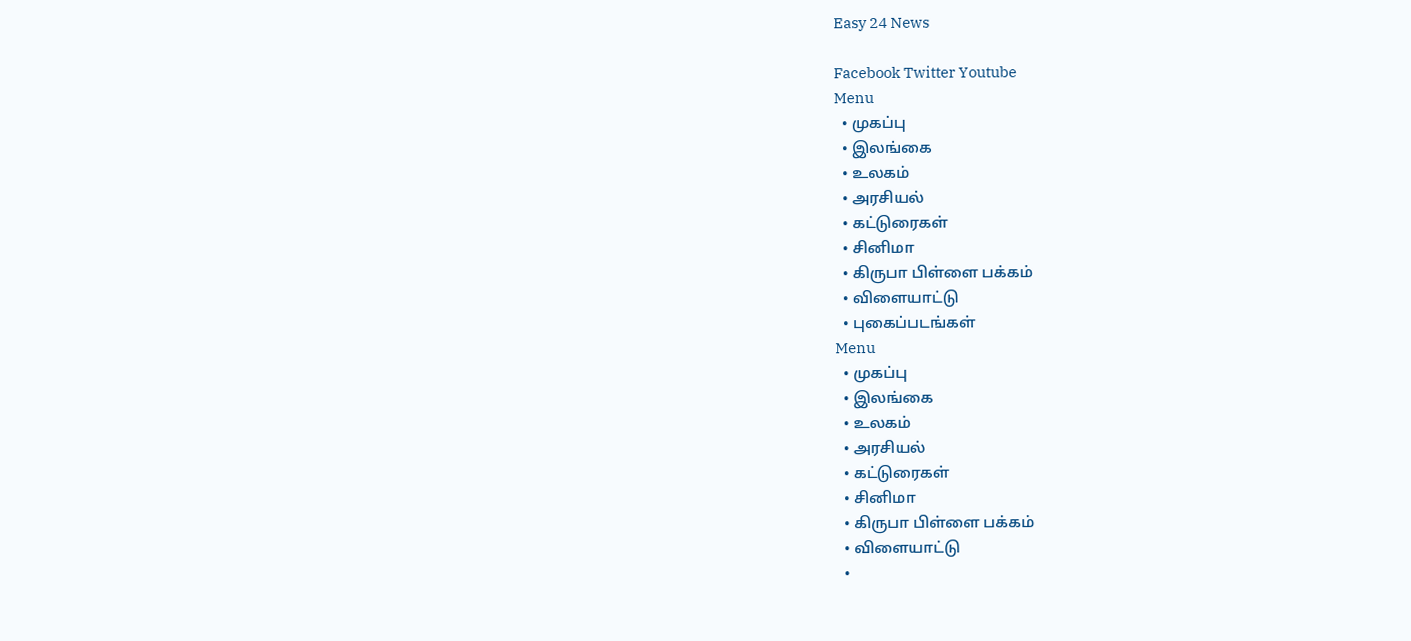Easy 24 News

Facebook Twitter Youtube
Menu
  • முகப்பு
  • இலங்கை
  • உலகம்
  • அரசியல்
  • கட்டுரைகள்
  • சினிமா
  • கிருபா பிள்ளை பக்கம்
  • விளையாட்டு
  • புகைப்படங்கள்
Menu
  • முகப்பு
  • இலங்கை
  • உலகம்
  • அரசியல்
  • கட்டுரைகள்
  • சினிமா
  • கிருபா பிள்ளை பக்கம்
  • விளையாட்டு
  •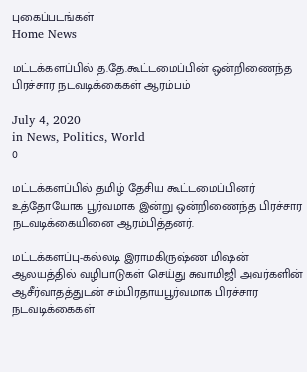புகைப்படங்கள்
Home News

மட்டக்களப்பில் த.தே.கூட்டமைப்பின் ஒன்றிணைந்த பிரச்சார நடவடிக்கைகள் ஆரம்பம்

July 4, 2020
in News, Politics, World
0

மட்டக்களப்பில் தமிழ் தேசிய கூட்டமைப்பினர் உத்தோயோக பூர்வமாக இன்று ஒன்றிணைந்த பிரச்சார நடவடிக்கையினை ஆரம்பித்தனர்.

மட்டக்களப்பு-கல்லடி இராமகிருஷ்ண மிஷன் ஆலயத்தில் வழிபாடுகள் செய்து சுவாமிஜி அவர்களின் ஆசீர்வாதத்துடன் சம்பிரதாயபூர்வமாக பிரச்சார நடவடிக்கைகள்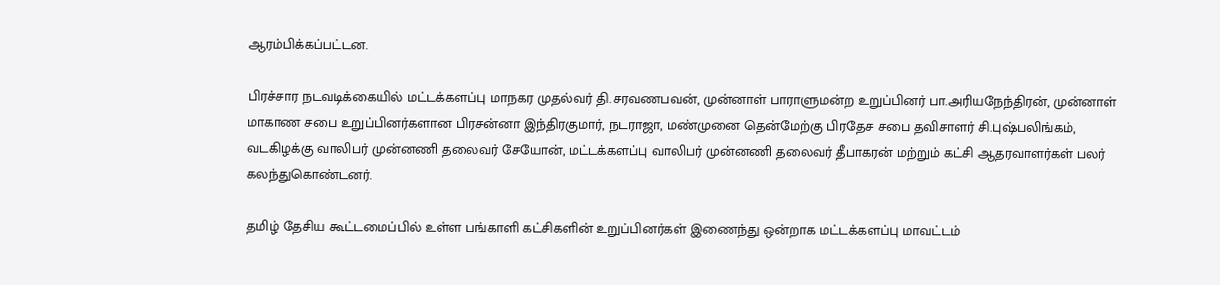ஆரம்பிக்கப்பட்டன.

பிரச்சார நடவடிக்கையில் மட்டக்களப்பு மாநகர முதல்வர் தி.சரவணபவன், முன்னாள் பாராளுமன்ற உறுப்பினர் பா.அரியநேந்திரன், முன்னாள் மாகாண சபை உறுப்பினர்களான பிரசன்னா இந்திரகுமார், நடராஜா, மண்முனை தென்மேற்கு பிரதேச சபை தவிசாளர் சி.புஷ்பலிங்கம், வடகிழக்கு வாலிபர் முன்னணி தலைவர் சேயோன், மட்டக்களப்பு வாலிபர் முன்னணி தலைவர் தீபாகரன் மற்றும் கட்சி ஆதரவாளர்கள் பலர் கலந்துகொண்டனர்.

தமிழ் தேசிய கூட்டமைப்பில் உள்ள பங்காளி கட்சிகளின் உறுப்பினர்கள் இணைந்து ஒன்றாக மட்டக்களப்பு மாவட்டம்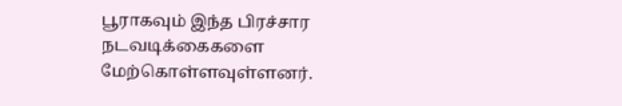பூராகவும் இந்த பிரச்சார நடவடிக்கைகளை மேற்கொள்ளவுள்ளனர்.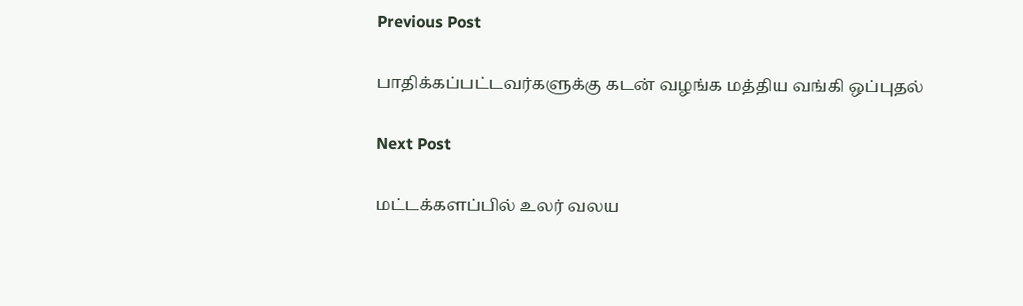Previous Post

பாதிக்கப்பட்டவர்களுக்கு கடன் வழங்க மத்திய வங்கி ஒப்புதல்

Next Post

மட்டக்களப்பில் உலர் வலய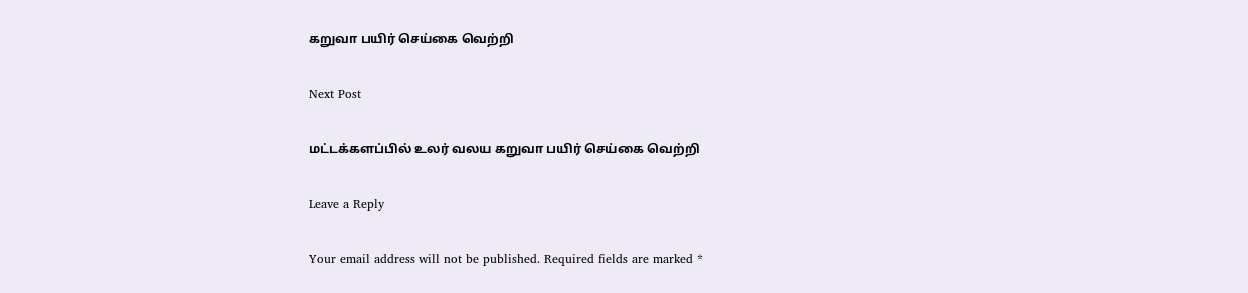கறுவா பயிர் செய்கை வெற்றி

Next Post

மட்டக்களப்பில் உலர் வலய கறுவா பயிர் செய்கை வெற்றி

Leave a Reply

Your email address will not be published. Required fields are marked *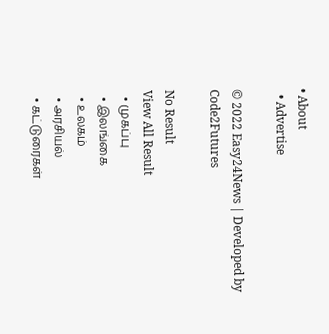• About
  • Advertise

© 2022 Easy24News | Developed by Code2Futures

No Result
View All Result
  • முகப்பு
  • இலங்கை
  • உலகம்
  • அரசியல்
  • கட்டுரைகள்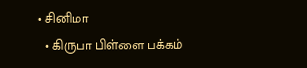• சினிமா
  • கிருபா பிள்ளை பக்கம்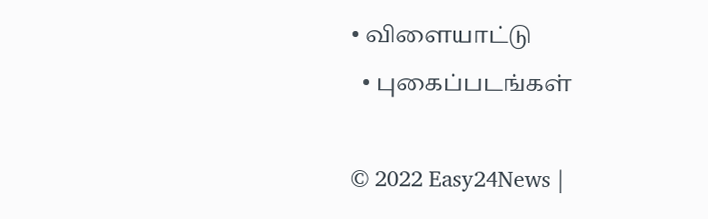• விளையாட்டு
  • புகைப்படங்கள்

© 2022 Easy24News |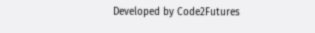Developed by Code2Futures